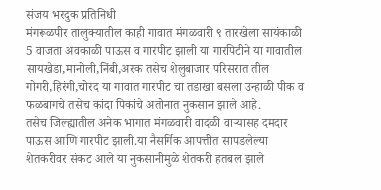संजय भरदुक प्रतिनिधी
मंगरूळपीर तालुक्यातील काही गावात मंगळवारी ९ तारखेला सायंकाळी 5 वाजता अवकाळी पाऊस व गारपीट झाली या गारपिटीने या गावातील सायखेडा,मानोली,निंबी,अरक तसेच शेलुबाजार परिसरात तील गोगरी,हिरंगी,चोरद या गावात गारपीट चा तडाखा बसला उन्हाळी पीक व फळबागचे तसेच कांदा पिकांचे अतोनात नुकसान झाले आहे.
तसेच जिल्ह्यातील अनेक भागात मंगळवारी वादळी वाऱ्यासह दमदार पाऊस आणि गारपीट झाली.या नैसर्गिक आपत्तीत सापडलेल्या शेतकरीवर संकट आले या नुकसानीमुळे शेतकरी हतबल झाले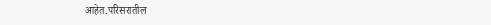आहेत.परिसरातील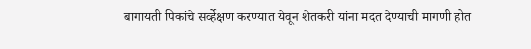बागायती पिकांचे सर्व्हेक्षण करण्यात येवून शेतकरी यांना मदत देण्याची मागणी होत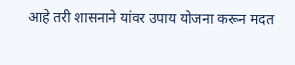आहे तरी शासनाने यांवर उपाय योजना करून मदत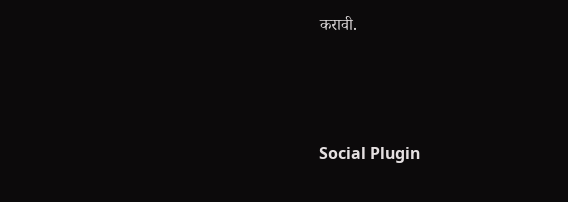करावी.





Social Plugin